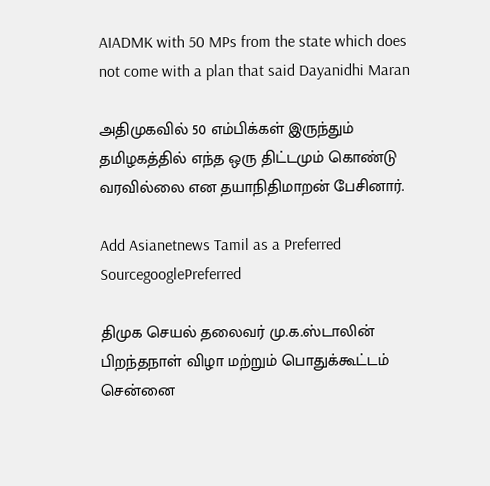AIADMK with 50 MPs from the state which does not come with a plan that said Dayanidhi Maran

அதிமுகவில் 50 எம்பிக்கள் இருந்தும் தமிழகத்தில் எந்த ஒரு திட்டமும் கொண்டு வரவில்லை என தயாநிதிமாறன் பேசினார்.

Add Asianetnews Tamil as a Preferred SourcegooglePreferred

திமுக செயல் தலைவர் மு.க.ஸ்டாலின் பிறந்தநாள் விழா மற்றும் பொதுக்கூட்டம் சென்னை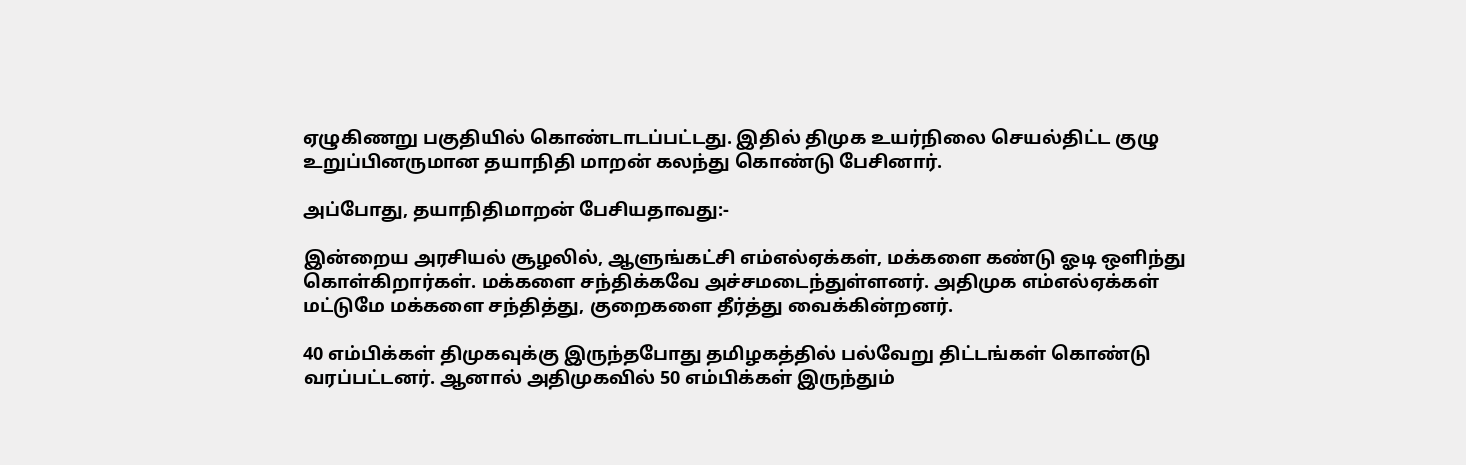ஏழுகிணறு பகுதியில் கொண்டாடப்பட்டது. இதில் திமுக உயர்நிலை செயல்திட்ட குழு உறுப்பினருமான தயாநிதி மாறன் கலந்து கொண்டு பேசினார்.

அப்போது, தயாநிதிமாறன் பேசியதாவது:-

இன்றைய அரசியல் சூழலில், ஆளுங்கட்சி எம்எல்ஏக்கள், மக்களை கண்டு ஓடி ஒளிந்து கொள்கிறார்கள். மக்களை சந்திக்கவே அச்சமடைந்துள்ளனர். அதிமுக எம்எல்ஏக்கள் மட்டுமே மக்களை சந்தித்து, குறைகளை தீர்த்து வைக்கின்றனர்.

40 எம்பிக்கள் திமுகவுக்கு இருந்தபோது தமிழகத்தில் பல்வேறு திட்டங்கள் கொண்டு வரப்பட்டனர். ஆனால் அதிமுகவில் 50 எம்பிக்கள் இருந்தும்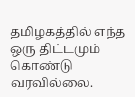தமிழகத்தில் எந்த ஒரு திட்டமும் கொண்டு வரவில்லை.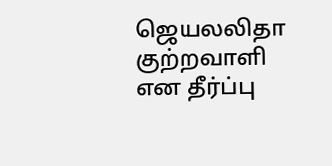ஜெயலலிதா குற்றவாளி என தீர்ப்பு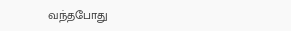வந்தபோது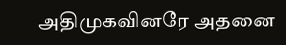அதிமுகவினரே அதனை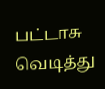பட்டாசு வெடித்து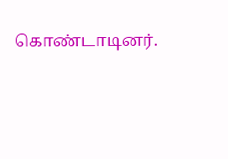கொண்டாடினர்.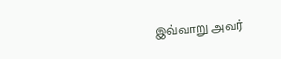இவ்வாறு அவர்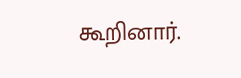கூறினார்.